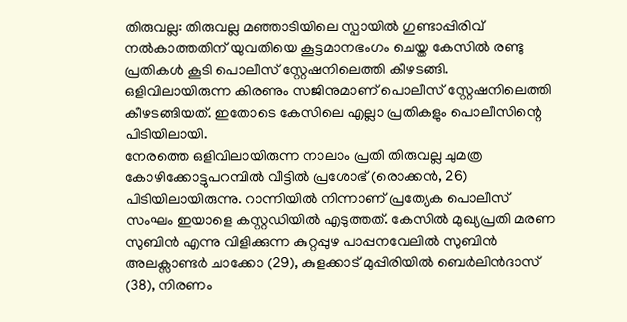തിരുവല്ല: തിരുവല്ല മഞ്ഞാടിയിലെ സ്പായിൽ ഗുണ്ടാപ്പിരിവ് നൽകാത്തതിന് യുവതിയെ കൂട്ടമാനഭംഗം ചെയ്ത കേസിൽ രണ്ടു പ്രതികൾ കൂടി പൊലീസ് സ്റ്റേഷനിലെത്തി കീഴടങ്ങി. ഒളിവിലായിരുന്ന കിരണും സജിനുമാണ് പൊലീസ് സ്റ്റേഷനിലെത്തി കീഴടങ്ങിയത്. ഇതോടെ കേസിലെ എല്ലാ പ്രതികളും പൊലീസിന്റെ പിടിയിലായി.
നേരത്തെ ഒളിവിലായിരുന്ന നാലാം പ്രതി തിരുവല്ല ചുമത്ര കോഴിക്കോട്ടുപറമ്പിൽ വീട്ടിൽ പ്രശോഭ് (രൊക്കൻ, 26) പിടിയിലായിരുന്നു. റാന്നിയിൽ നിന്നാണ് പ്രത്യേക പൊലീസ് സംഘം ഇയാളെ കസ്റ്റഡിയിൽ എടുത്തത്. കേസിൽ മുഖ്യപ്രതി മരണ സുബിൻ എന്നു വിളിക്കുന്ന കുറ്റപ്പുഴ പാപ്പനവേലിൽ സുബിൻ അലക്സാണ്ടർ ചാക്കോ (29), കുളക്കാട് മുപ്പിരിയിൽ ബെർലിൻദാസ് (38), നിരണം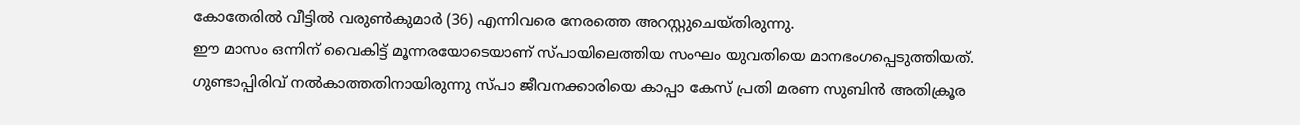കോതേരിൽ വീട്ടിൽ വരുൺകുമാർ (36) എന്നിവരെ നേരത്തെ അറസ്റ്റുചെയ്തിരുന്നു.
ഈ മാസം ഒന്നിന് വൈകിട്ട് മൂന്നരയോടെയാണ് സ്പായിലെത്തിയ സംഘം യുവതിയെ മാനഭംഗപ്പെടുത്തിയത്. ഗുണ്ടാപ്പിരിവ് നൽകാത്തതിനായിരുന്നു സ്പാ ജീവനക്കാരിയെ കാപ്പാ കേസ് പ്രതി മരണ സുബിൻ അതിക്രൂര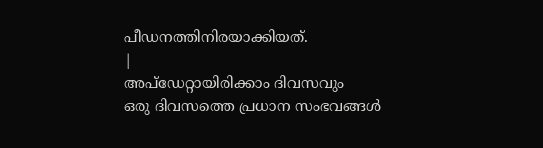പീഡനത്തിനിരയാക്കിയത്.
|
അപ്ഡേറ്റായിരിക്കാം ദിവസവും
ഒരു ദിവസത്തെ പ്രധാന സംഭവങ്ങൾ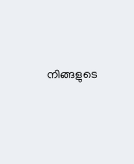നിങ്ങളുടെ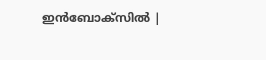ഇൻബോക്സിൽ |